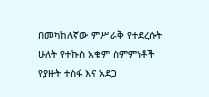በመካከለኛው ምሥራቅ የተደረሱት ሁለት የተኩስ አቁም ስምምነቶች የያዙት ተስፋ እና አደጋ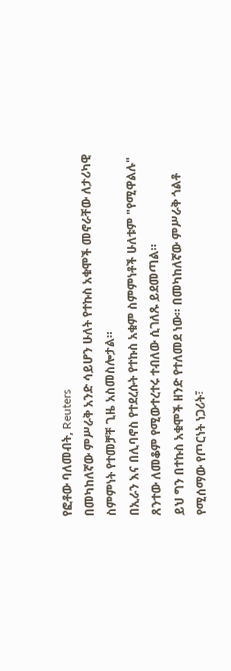የፎቶው ባለመብት, Reuters
በመካከለኛው ምሥራቅ አንድ ሳይሆን ሁለት የተኩስ አቁሞች መኖራቸው ለታሪካዊ ስምምነት የተመቻቸ ጊዜ አስመስሎታል።
በኢራን እና በሊባኖስ የተደረሱት የተኩስ አቁም ስምምነቶች ሁለቱም "የሚዋልሉ" ጸንተው ለመቆም የሚውተረተሩ ተብለው ሲገለጹ ይደመጣል።
ይህ ግን በተኩስ አቁሞች ዘንድ የተለመደ ነው። በመካከለኛው ምሥራቅ ጎልቶ የሚሰማው የጦርነት ነጋሪት፣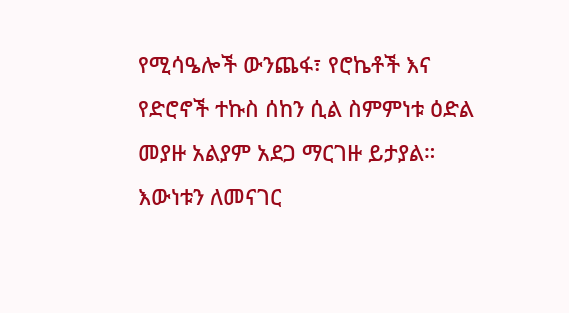የሚሳዔሎች ውንጨፋ፣ የሮኬቶች እና የድሮኖች ተኩስ ሰከን ሲል ስምምነቱ ዕድል መያዙ አልያም አደጋ ማርገዙ ይታያል።
እውነቱን ለመናገር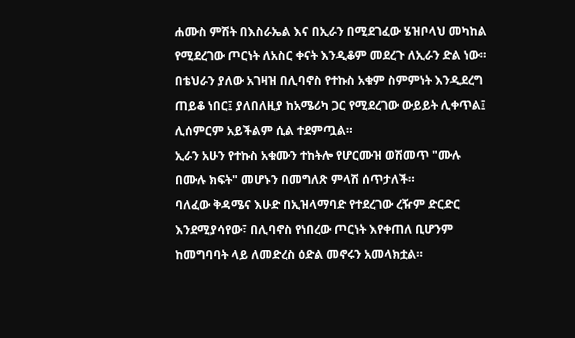ሐሙስ ምሽት በእስራኤል እና በኢራን በሚደገፈው ሄዝቦላህ መካከል የሚደረገው ጦርነት ለአስር ቀናት እንዲቆም መደረጉ ለኢራን ድል ነው።
በቴህራን ያለው አገዛዝ በሊባኖስ የተኩስ አቁም ስምምነት እንዲደረግ ጠይቆ ነበር፤ ያለበለዚያ ከአሜሪካ ጋር የሚደረገው ውይይት ሊቀጥል፤ ሊሰምርም አይችልም ሲል ተደምጧል።
ኢራን አሁን የተኩስ አቁሙን ተከትሎ የሆርሙዝ ወሽመጥ "ሙሉ በሙሉ ክፍት" መሆኑን በመግለጽ ምላሽ ሰጥታለች።
ባለፈው ቅዳሜና እሁድ በኢዝላማባድ የተደረገው ረዥም ድርድር እንደሚያሳየው፣ በሊባኖስ የነበረው ጦርነት እየቀጠለ ቢሆንም ከመግባባት ላይ ለመድረስ ዕድል መኖሩን አመላክቷል።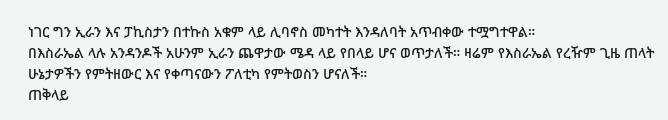ነገር ግን ኢራን እና ፓኪስታን በተኩስ አቁም ላይ ሊባኖስ መካተት እንዳለባት አጥብቀው ተሟግተዋል።
በእስራኤል ላሉ አንዳንዶች አሁንም ኢራን ጨዋታው ሜዳ ላይ የበላይ ሆና ወጥታለች። ዛሬም የእስራኤል የረዥም ጊዜ ጠላት ሁኔታዎችን የምትዘውር እና የቀጣናውን ፖለቲካ የምትወስን ሆናለች።
ጠቅላይ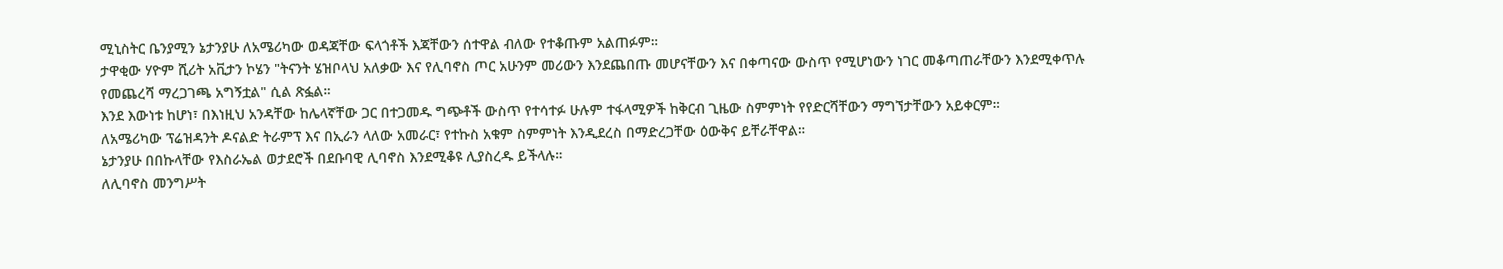ሚኒስትር ቤንያሚን ኔታንያሁ ለአሜሪካው ወዳጃቸው ፍላጎቶች እጃቸውን ሰተዋል ብለው የተቆጡም አልጠፉም።
ታዋቂው ሃዮም ሺሪት አቪታን ኮሄን "ትናንት ሄዝቦላህ አለቃው እና የሊባኖስ ጦር አሁንም መሪውን እንደጨበጡ መሆናቸውን እና በቀጣናው ውስጥ የሚሆነውን ነገር መቆጣጠራቸውን እንደሚቀጥሉ የመጨረሻ ማረጋገጫ አግኝቷል" ሲል ጽፏል።
እንደ እውነቱ ከሆነ፣ በእነዚህ አንዳቸው ከሌላኛቸው ጋር በተጋመዱ ግጭቶች ውስጥ የተሳተፉ ሁሉም ተፋላሚዎች ከቅርብ ጊዜው ስምምነት የየድርሻቸውን ማግኘታቸውን አይቀርም።
ለአሜሪካው ፕሬዝዳንት ዶናልድ ትራምፕ እና በኢራን ላለው አመራር፣ የተኩስ አቁም ስምምነት እንዲደረስ በማድረጋቸው ዕውቅና ይቸራቸዋል።
ኔታንያሁ በበኩላቸው የእስራኤል ወታደሮች በደቡባዊ ሊባኖስ እንደሚቆዩ ሊያስረዱ ይችላሉ።
ለሊባኖስ መንግሥት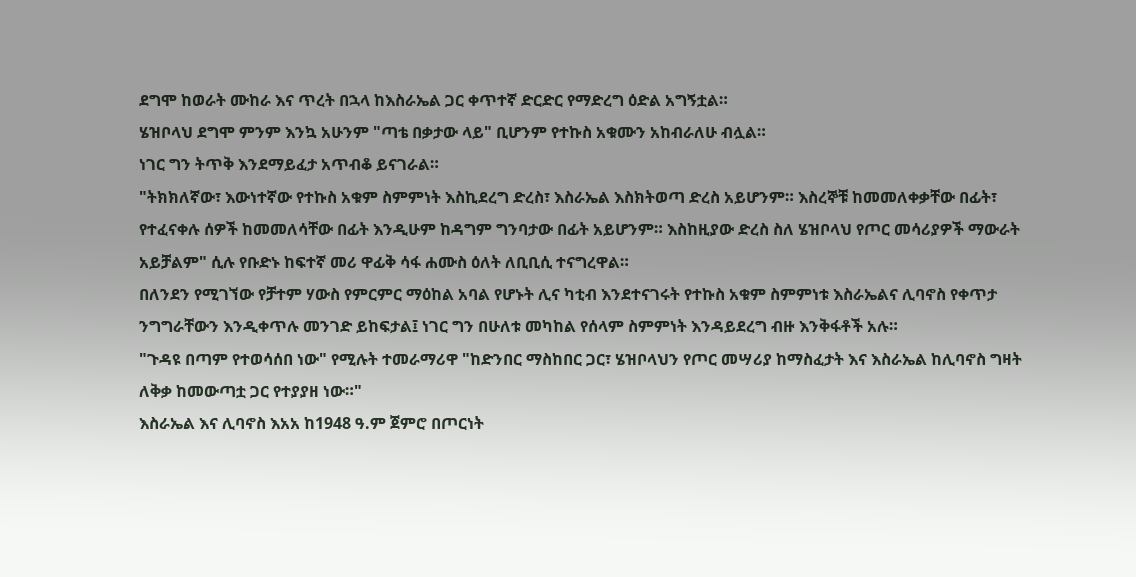ደግሞ ከወራት ሙከራ እና ጥረት በኋላ ከእስራኤል ጋር ቀጥተኛ ድርድር የማድረግ ዕድል አግኝቷል።
ሄዝቦላህ ደግሞ ምንም እንኳ አሁንም "ጣቴ በቃታው ላይ" ቢሆንም የተኩስ አቁሙን አከብራለሁ ብሏል።
ነገር ግን ትጥቅ እንደማይፈታ አጥብቆ ይናገራል።
"ትክክለኛው፣ እውነተኛው የተኩስ አቁም ስምምነት እስኪደረግ ድረስ፣ እስራኤል እስክትወጣ ድረስ አይሆንም። እስረኞቹ ከመመለቀቃቸው በፊት፣ የተፈናቀሉ ሰዎች ከመመለሳቸው በፊት እንዲሁም ከዳግም ግንባታው በፊት አይሆንም። እስከዚያው ድረስ ስለ ሄዝቦላህ የጦር መሳሪያዎች ማውራት አይቻልም" ሲሉ የቡድኑ ከፍተኛ መሪ ዋፊቅ ሳፋ ሐሙስ ዕለት ለቢቢሲ ተናግረዋል።
በለንደን የሚገኘው የቻተም ሃውስ የምርምር ማዕከል አባል የሆኑት ሊና ካቲብ እንደተናገሩት የተኩስ አቁም ስምምነቱ እስራኤልና ሊባኖስ የቀጥታ ንግግራቸውን እንዲቀጥሉ መንገድ ይከፍታል፤ ነገር ግን በሁለቱ መካከል የሰላም ስምምነት እንዳይደረግ ብዙ እንቅፋቶች አሉ።
"ጉዳዩ በጣም የተወሳሰበ ነው" የሚሉት ተመራማሪዋ "ከድንበር ማስከበር ጋር፣ ሄዝቦላህን የጦር መሣሪያ ከማስፈታት እና እስራኤል ከሊባኖስ ግዛት ለቅቃ ከመውጣቷ ጋር የተያያዘ ነው።"
እስራኤል እና ሊባኖስ እአአ ከ1948 ዓ.ም ጀምሮ በጦርነት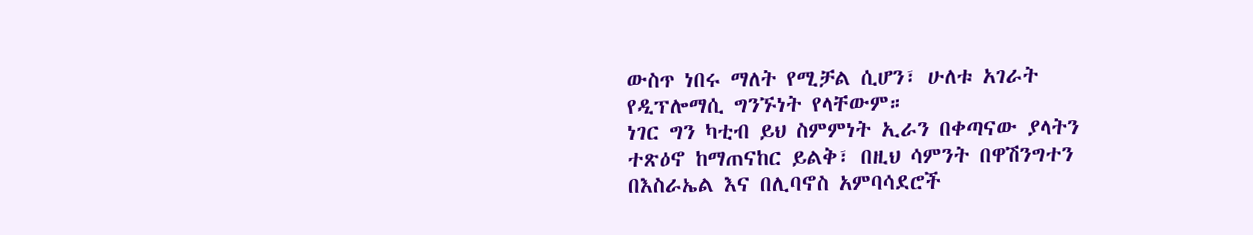ውስጥ ነበሩ ማለት የሚቻል ሲሆን፣ ሁለቱ አገራት የዲፕሎማሲ ግንኙነት የላቸውም።
ነገር ግን ካቲብ ይህ ስምምነት ኢራን በቀጣናው ያላትን ተጽዕኖ ከማጠናከር ይልቅ፣ በዚህ ሳምንት በዋሽንግተን በእስራኤል እና በሊባኖስ አምባሳደሮች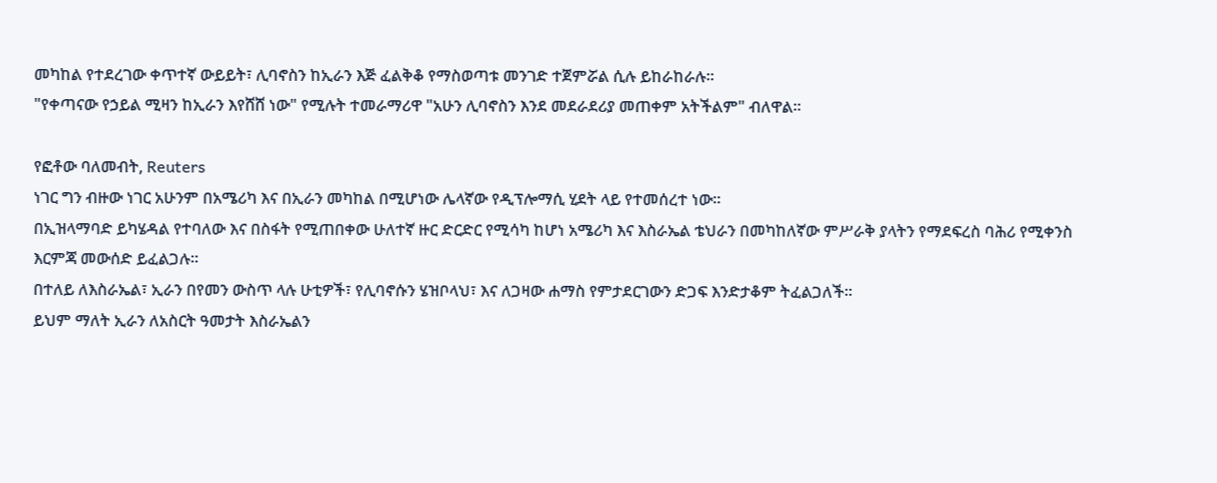መካከል የተደረገው ቀጥተኛ ውይይት፣ ሊባኖስን ከኢራን እጅ ፈልቅቆ የማስወጣቱ መንገድ ተጀምሯል ሲሉ ይከራከራሉ።
"የቀጣናው የኃይል ሚዛን ከኢራን እየሸሸ ነው" የሚሉት ተመራማሪዋ "አሁን ሊባኖስን እንደ መደራደሪያ መጠቀም አትችልም" ብለዋል።

የፎቶው ባለመብት, Reuters
ነገር ግን ብዙው ነገር አሁንም በአሜሪካ እና በኢራን መካከል በሚሆነው ሌላኛው የዲፕሎማሲ ሂደት ላይ የተመሰረተ ነው።
በኢዝላማባድ ይካሄዳል የተባለው እና በስፋት የሚጠበቀው ሁለተኛ ዙር ድርድር የሚሳካ ከሆነ አሜሪካ እና እስራኤል ቴህራን በመካከለኛው ምሥራቅ ያላትን የማደፍረስ ባሕሪ የሚቀንስ እርምጃ መውሰድ ይፈልጋሉ።
በተለይ ለእስራኤል፣ ኢራን በየመን ውስጥ ላሉ ሁቲዎች፣ የሊባኖሱን ሄዝቦላህ፣ እና ለጋዛው ሐማስ የምታደርገውን ድጋፍ እንድታቆም ትፈልጋለች።
ይህም ማለት ኢራን ለአስርት ዓመታት እስራኤልን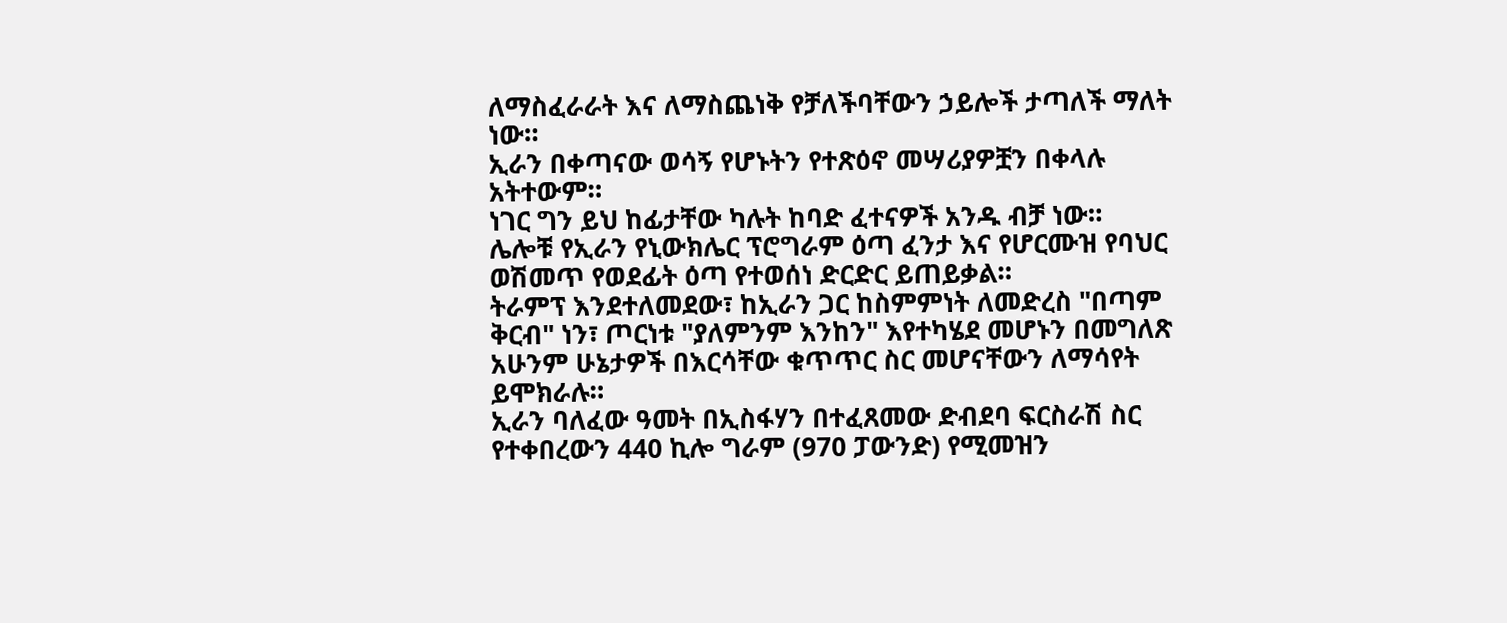ለማስፈራራት እና ለማስጨነቅ የቻለችባቸውን ኃይሎች ታጣለች ማለት ነው።
ኢራን በቀጣናው ወሳኝ የሆኑትን የተጽዕኖ መሣሪያዎቿን በቀላሉ አትተውም።
ነገር ግን ይህ ከፊታቸው ካሉት ከባድ ፈተናዎች አንዱ ብቻ ነው።
ሌሎቹ የኢራን የኒውክሌር ፕሮግራም ዕጣ ፈንታ እና የሆርሙዝ የባህር ወሽመጥ የወደፊት ዕጣ የተወሰነ ድርድር ይጠይቃል።
ትራምፕ እንደተለመደው፣ ከኢራን ጋር ከስምምነት ለመድረስ "በጣም ቅርብ" ነን፣ ጦርነቱ "ያለምንም እንከን" እየተካሄደ መሆኑን በመግለጽ አሁንም ሁኔታዎች በእርሳቸው ቁጥጥር ስር መሆናቸውን ለማሳየት ይሞክራሉ።
ኢራን ባለፈው ዓመት በኢስፋሃን በተፈጸመው ድብደባ ፍርስራሽ ስር የተቀበረውን 440 ኪሎ ግራም (970 ፓውንድ) የሚመዝን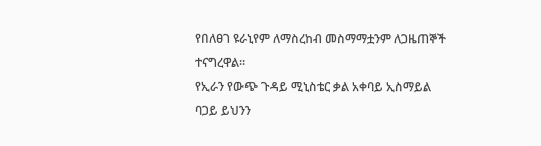የበለፀገ ዩራኒየም ለማስረከብ መስማማቷንም ለጋዜጠኞች ተናግረዋል።
የኢራን የውጭ ጉዳይ ሚኒስቴር ቃል አቀባይ ኢስማይል ባጋይ ይህንን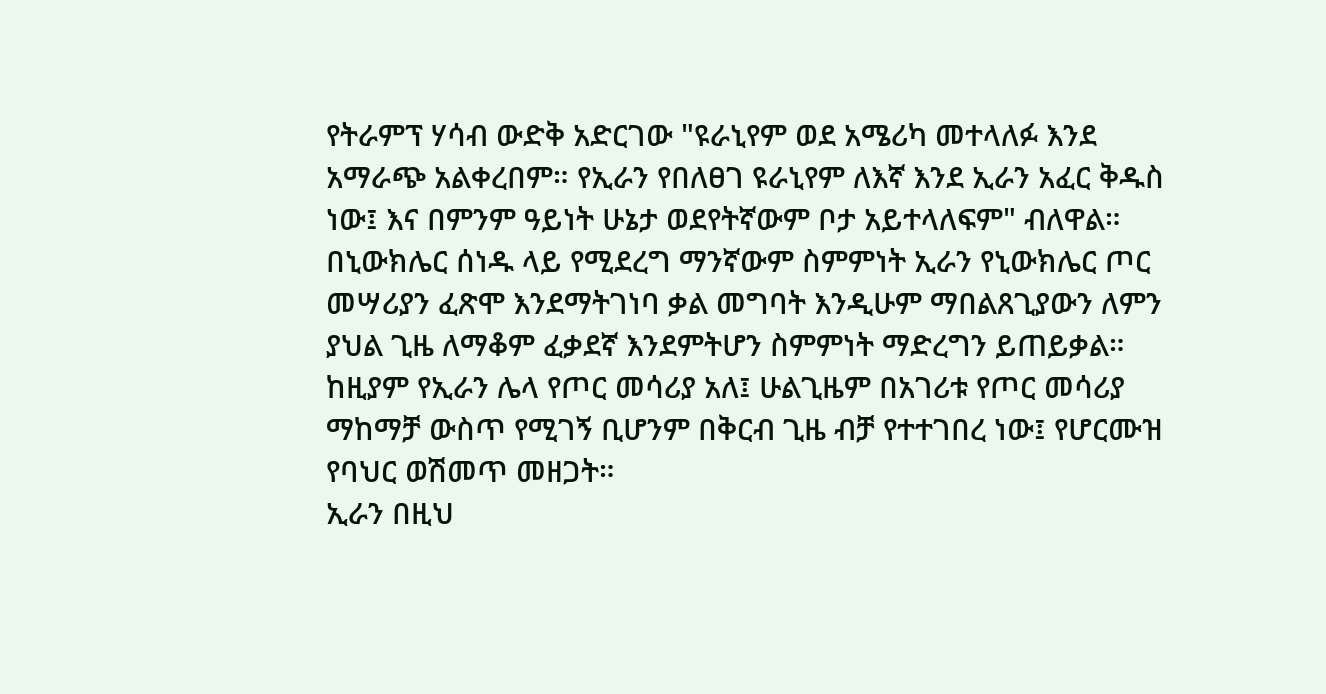የትራምፕ ሃሳብ ውድቅ አድርገው "ዩራኒየም ወደ አሜሪካ መተላለፉ እንደ አማራጭ አልቀረበም። የኢራን የበለፀገ ዩራኒየም ለእኛ እንደ ኢራን አፈር ቅዱስ ነው፤ እና በምንም ዓይነት ሁኔታ ወደየትኛውም ቦታ አይተላለፍም" ብለዋል።
በኒውክሌር ሰነዱ ላይ የሚደረግ ማንኛውም ስምምነት ኢራን የኒውክሌር ጦር መሣሪያን ፈጽሞ እንደማትገነባ ቃል መግባት እንዲሁም ማበልጸጊያውን ለምን ያህል ጊዜ ለማቆም ፈቃደኛ እንደምትሆን ስምምነት ማድረግን ይጠይቃል።
ከዚያም የኢራን ሌላ የጦር መሳሪያ አለ፤ ሁልጊዜም በአገሪቱ የጦር መሳሪያ ማከማቻ ውስጥ የሚገኝ ቢሆንም በቅርብ ጊዜ ብቻ የተተገበረ ነው፤ የሆርሙዝ የባህር ወሽመጥ መዘጋት።
ኢራን በዚህ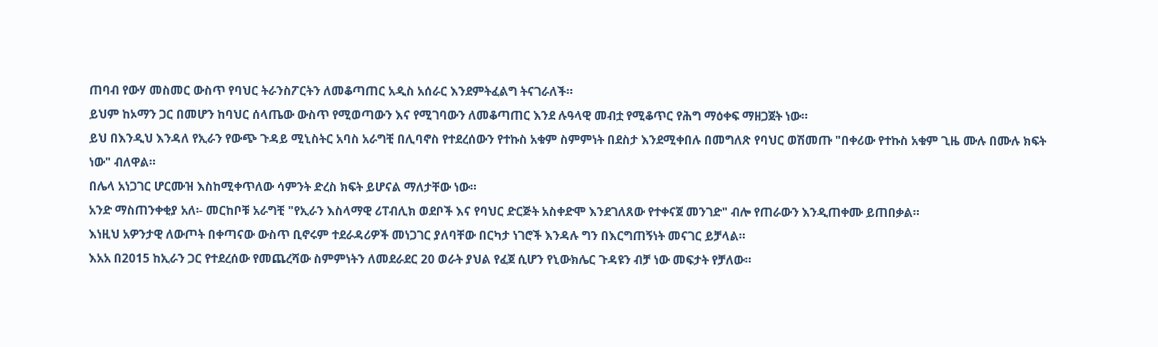ጠባብ የውሃ መስመር ውስጥ የባህር ትራንስፖርትን ለመቆጣጠር አዲስ አሰራር እንደምትፈልግ ትናገራለች።
ይህም ከኦማን ጋር በመሆን ከባህር ሰላጤው ውስጥ የሚወጣውን እና የሚገባውን ለመቆጣጠር እንደ ሉዓላዊ መብቷ የሚቆጥር የሕግ ማዕቀፍ ማዘጋጀት ነው።
ይህ በእንዲህ እንዳለ የኢራን የውጭ ጉዳይ ሚኒስትር አባስ አራግቺ በሊባኖስ የተደረሰውን የተኩስ አቁም ስምምነት በደስታ እንደሚቀበሉ በመግለጽ የባህር ወሽመጡ "በቀሪው የተኩስ አቁም ጊዜ ሙሉ በሙሉ ክፍት ነው" ብለዋል።
በሌላ አነጋገር ሆርሙዝ እስከሚቀጥለው ሳምንት ድረስ ክፍት ይሆናል ማለታቸው ነው።
አንድ ማስጠንቀቂያ አለ፡- መርከቦቹ አራግቺ "የኢራን እስላማዊ ሪፐብሊክ ወደቦች እና የባህር ድርጅት አስቀድሞ እንደገለጸው የተቀናጀ መንገድ" ብሎ የጠራውን እንዲጠቀሙ ይጠበቃል።
እነዚህ አዎንታዊ ለውጦት በቀጣናው ውስጥ ቢኖሩም ተደራዳሪዎች መነጋገር ያለባቸው በርካታ ነገሮች እንዳሉ ግን በእርግጠኝነት መናገር ይቻላል።
እአአ በ2015 ከኢራን ጋር የተደረሰው የመጨረሻው ስምምነትን ለመደራደር 20 ወራት ያህል የፈጀ ሲሆን የኒውክሌር ጉዳዩን ብቻ ነው መፍታት የቻለው።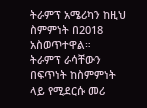ትራምፕ አሜሪካን ከዚህ ስምምነት በ2018 አስወጥተዋል።
ትራምፕ ራሳቸውን በፍጥነት ከስምምነት ላይ የሚደርሱ መሪ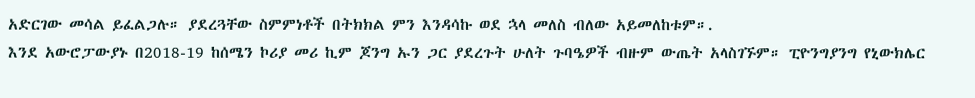አድርገው መሳል ይፈልጋሉ። ያደረጓቸው ስምምነቶች በትክክል ምን እንዳሳኩ ወደ ኋላ መለስ ብለው አይመለከቱም።.
እንደ አውሮፓውያኑ በ2018-19 ከሰሜን ኮሪያ መሪ ኪም ጆንግ ኡን ጋር ያደረጉት ሁለት ጉባዔዎች ብዙም ውጤት አላስገኙም። ፒዮንግያንግ የኒውክሌር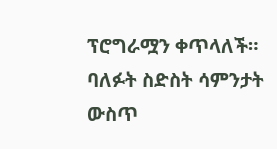ፕሮግራሟን ቀጥላለች።
ባለፉት ስድስት ሳምንታት ውስጥ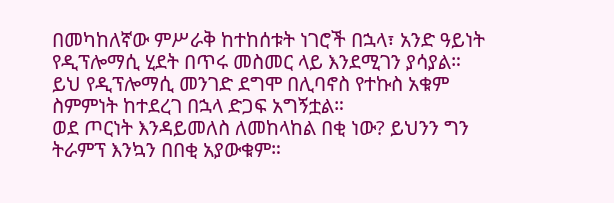በመካከለኛው ምሥራቅ ከተከሰቱት ነገሮች በኋላ፣ አንድ ዓይነት የዲፕሎማሲ ሂደት በጥሩ መስመር ላይ እንደሚገን ያሳያል።
ይህ የዲፕሎማሲ መንገድ ደግሞ በሊባኖስ የተኩስ አቁም ስምምነት ከተደረገ በኋላ ድጋፍ አግኝቷል።
ወደ ጦርነት እንዳይመለስ ለመከላከል በቂ ነው? ይህንን ግን ትራምፕ እንኳን በበቂ አያውቁም።